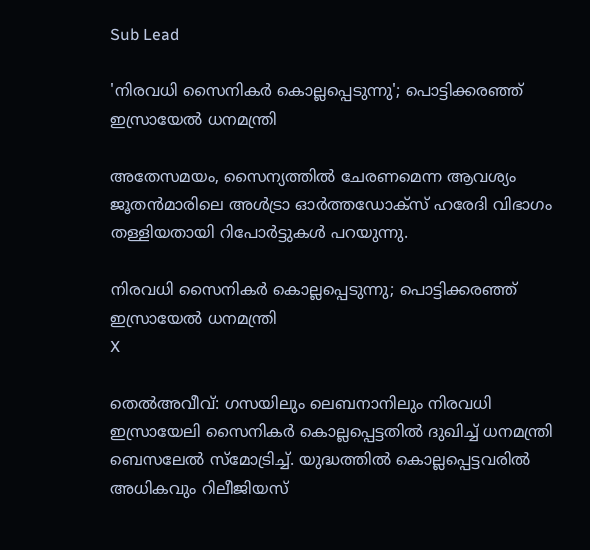Sub Lead

'നിരവധി സൈനികര്‍ കൊല്ലപ്പെടുന്നു'; പൊട്ടിക്കരഞ്ഞ് ഇസ്രായേല്‍ ധനമന്ത്രി

അതേസമയം, സൈന്യത്തില്‍ ചേരണമെന്ന ആവശ്യം ജൂതന്‍മാരിലെ അള്‍ട്രാ ഓര്‍ത്തഡോക്‌സ് ഹരേദി വിഭാഗം തള്ളിയതായി റിപോര്‍ട്ടുകള്‍ പറയുന്നു.

നിരവധി സൈനികര്‍ കൊല്ലപ്പെടുന്നു; പൊട്ടിക്കരഞ്ഞ് ഇസ്രായേല്‍ ധനമന്ത്രി
X

തെല്‍അവീവ്: ഗസയിലും ലെബനാനിലും നിരവധി ഇസ്രായേലി സൈനികര്‍ കൊല്ലപ്പെട്ടതില്‍ ദുഖിച്ച് ധനമന്ത്രി ബെസലേല്‍ സ്‌മോട്രിച്ച്. യുദ്ധത്തില്‍ കൊല്ലപ്പെട്ടവരില്‍ അധികവും റിലീജിയസ്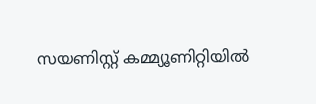സയണിസ്റ്റ് കമ്മ്യൂണിറ്റിയില്‍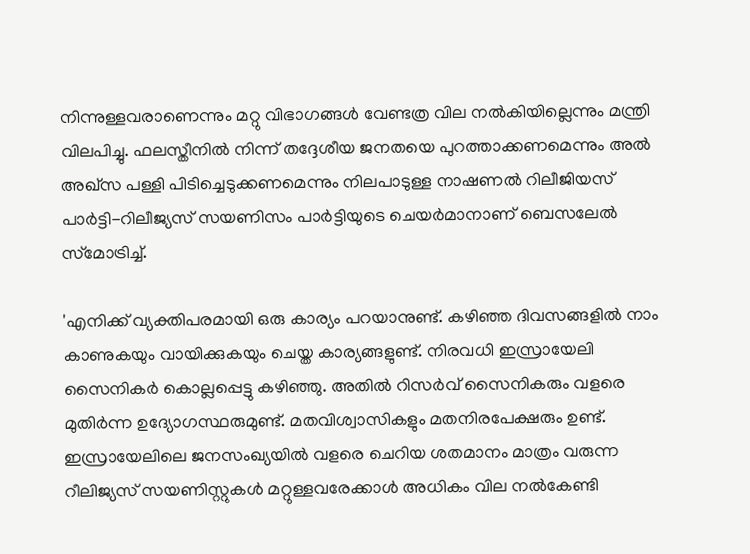നിന്നുള്ളവരാണെന്നും മറ്റു വിഭാഗങ്ങള്‍ വേണ്ടത്ര വില നല്‍കിയില്ലെന്നും മന്ത്രി വിലപിച്ചു. ഫലസ്തീനില്‍ നിന്ന് തദ്ദേശീയ ജനതയെ പുറത്താക്കണമെന്നും അല്‍ അഖ്‌സ പള്ളി പിടിച്ചെടുക്കണമെന്നും നിലപാടുള്ള നാഷണല്‍ റിലീജിയസ് പാര്‍ട്ടി-റിലീജ്യസ് സയണിസം പാര്‍ട്ടിയുടെ ചെയര്‍മാനാണ് ബെസലേല്‍ സ്‌മോട്രിച്ച്.

'എനിക്ക് വ്യക്തിപരമായി ഒരു കാര്യം പറയാനുണ്ട്. കഴിഞ്ഞ ദിവസങ്ങളില്‍ നാം കാണുകയും വായിക്കുകയും ചെയ്ത കാര്യങ്ങളുണ്ട്. നിരവധി ഇസ്രായേലി സൈനികര്‍ കൊല്ലപ്പെട്ടു കഴിഞ്ഞു. അതില്‍ റിസര്‍വ് സൈനികരും വളരെ മുതിര്‍ന്ന ഉദ്യോഗസ്ഥരുമുണ്ട്. മതവിശ്വാസികളും മതനിരപേക്ഷരും ഉണ്ട്. ഇസ്രായേലിലെ ജനസംഖ്യയില്‍ വളരെ ചെറിയ ശതമാനം മാത്രം വരുന്ന റീലിജ്യസ് സയണിസ്റ്റുകള്‍ മറ്റുള്ളവരേക്കാള്‍ അധികം വില നല്‍കേണ്ടി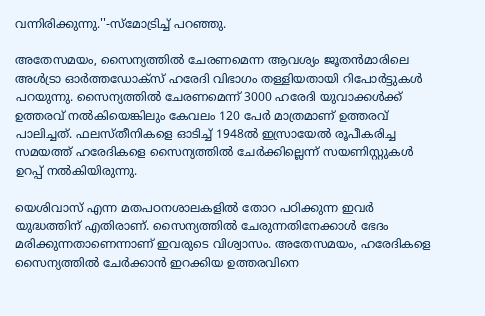വന്നിരിക്കുന്നു.''-സ്‌മോട്രിച്ച് പറഞ്ഞു.

അതേസമയം, സൈന്യത്തില്‍ ചേരണമെന്ന ആവശ്യം ജൂതന്‍മാരിലെ അള്‍ട്രാ ഓര്‍ത്തഡോക്‌സ് ഹരേദി വിഭാഗം തള്ളിയതായി റിപോര്‍ട്ടുകള്‍ പറയുന്നു. സൈന്യത്തില്‍ ചേരണമെന്ന് 3000 ഹരേദി യുവാക്കള്‍ക്ക് ഉത്തരവ് നല്‍കിയെങ്കിലും കേവലം 120 പേര്‍ മാത്രമാണ് ഉത്തരവ് പാലിച്ചത്. ഫലസ്തീനികളെ ഓടിച്ച് 1948ല്‍ ഇസ്രായേല്‍ രൂപീകരിച്ച സമയത്ത് ഹരേദികളെ സൈന്യത്തില്‍ ചേര്‍ക്കില്ലെന്ന് സയണിസ്റ്റുകള്‍ ഉറപ്പ് നല്‍കിയിരുന്നു.

യെശിവാസ് എന്ന മതപഠനശാലകളില്‍ തോറ പഠിക്കുന്ന ഇവര്‍ യുദ്ധത്തിന് എതിരാണ്. സൈന്യത്തില്‍ ചേരുന്നതിനേക്കാള്‍ ഭേദം മരിക്കുന്നതാണെന്നാണ് ഇവരുടെ വിശ്വാസം. അതേസമയം, ഹരേദികളെ സൈന്യത്തില്‍ ചേര്‍ക്കാന്‍ ഇറക്കിയ ഉത്തരവിനെ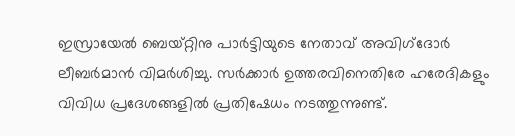ഇസ്രായേല്‍ ബെയ്റ്റിനു പാര്‍ട്ടിയുടെ നേതാവ് അവിഗ്‌ദോര്‍ ലീബര്‍മാന്‍ വിമര്‍ശിച്ചു. സര്‍ക്കാര്‍ ഉത്തരവിനെതിരേ ഹരേദികളും വിവിധ പ്രദേശങ്ങളില്‍ പ്രതിഷേധം നടത്തുന്നുണ്ട്.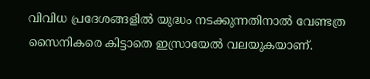വിവിധ പ്രദേശങ്ങളില്‍ യുദ്ധം നടക്കുന്നതിനാല്‍ വേണ്ടത്ര സൈനികരെ കിട്ടാതെ ഇസ്രായേല്‍ വലയുകയാണ്.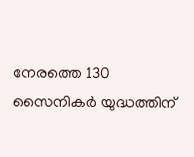നേരത്തെ 130 സൈനികര്‍ യുദ്ധത്തിന്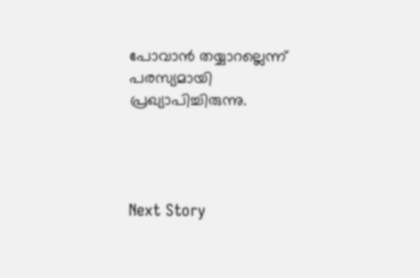പോവാന്‍ തയ്യാറല്ലെന്ന് പരസ്യമായി പ്രഖ്യാപിച്ചിരുന്നു.




Next Story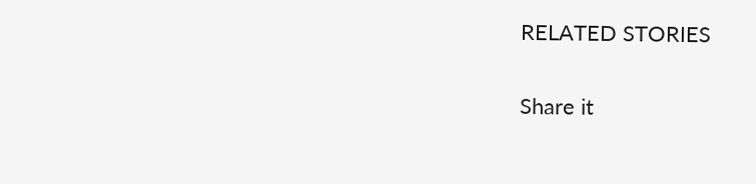RELATED STORIES

Share it